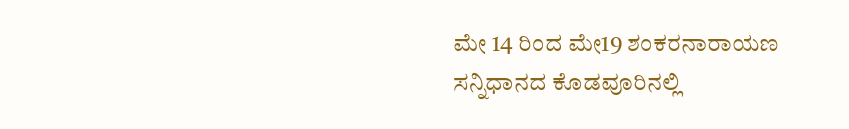ಮೇ 14 ರಿಂದ ಮೇ19 ಶಂಕರನಾರಾಯಣ ಸನ್ನಿಧಾನದ ಕೊಡವೂರಿನಲ್ಲಿ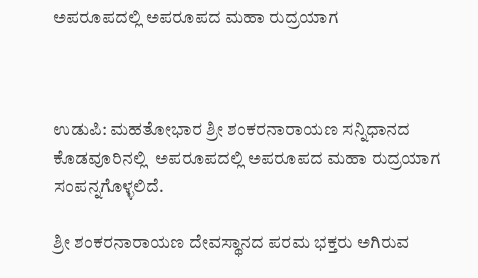ಅಪರೂಪದಲ್ಲಿ ಅಪರೂಪದ ಮಹಾ ರುದ್ರಯಾಗ



ಉಡುಪಿ: ಮಹತೋಭಾರ ಶ್ರೀ ಶಂಕರನಾರಾಯಣ ಸನ್ನಿಧಾನದ ಕೊಡವೂರಿನಲ್ಲಿ  ಅಪರೂಪದಲ್ಲಿ ಅಪರೂಪದ ಮಹಾ ರುದ್ರಯಾಗ ಸಂಪನ್ನಗೊಳ್ಳಲಿದೆ.

ಶ್ರೀ ಶಂಕರನಾರಾಯಣ ದೇವಸ್ಥಾನದ ಪರಮ ಭಕ್ತರು ಅಗಿರುವ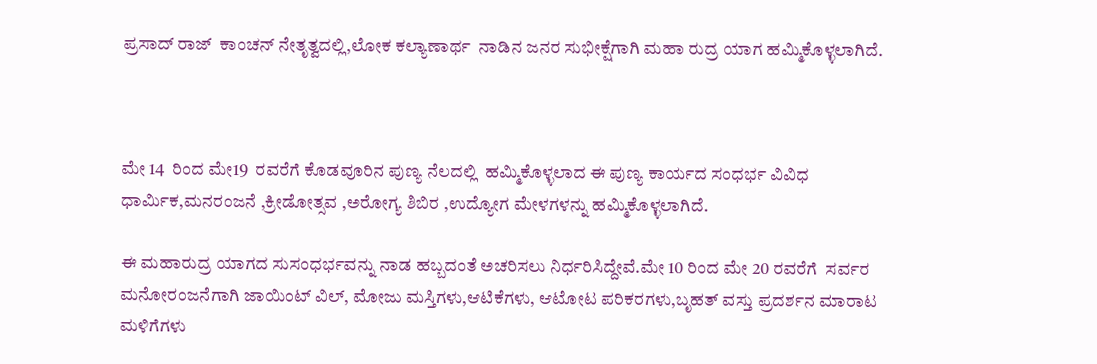ಪ್ರಸಾದ್ ರಾಜ್  ಕಾಂಚನ್ ನೇತೃತ್ವದಲ್ಲಿ,ಲೋಕ ಕಲ್ಯಾಣಾರ್ಥ  ನಾಡಿನ ಜನರ ಸುಭೀಕ್ಷೆಗಾಗಿ ಮಹಾ ರುದ್ರ ಯಾಗ ಹಮ್ಮಿಕೊಳ್ಳಲಾಗಿದೆ.



ಮೇ 14  ರಿಂದ ಮೇ19  ರವರೆಗೆ ಕೊಡವೂರಿನ ಪುಣ್ಯ ನೆಲದಲ್ಲಿ  ಹಮ್ಮಿಕೊಳ್ಳಲಾದ ಈ ಪುಣ್ಯ ಕಾರ್ಯದ ಸಂಧರ್ಭ ವಿವಿಧ   ಧಾರ್ಮಿಕ,ಮನರಂಜನೆ ,ಕ್ರೀಡೋತ್ಸವ ,ಅರೋಗ್ಯ ಶಿಬಿರ ,ಉದ್ಯೋಗ ಮೇಳಗಳನ್ನು ಹಮ್ಮಿಕೊಳ್ಳಲಾಗಿದೆ.

ಈ ಮಹಾರುದ್ರ ಯಾಗದ ಸುಸಂಧರ್ಭವನ್ನು ನಾಡ ಹಬ್ಬದಂತೆ ಅಚರಿಸಲು ನಿರ್ಧರಿಸಿದ್ದೇವೆ.ಮೇ 10 ರಿಂದ ಮೇ 20 ರವರೆಗೆ  ಸರ್ವರ ಮನೋರಂಜನೆಗಾಗಿ ಜಾಯಿಂಟ್ ವಿಲ್, ಮೋಜು ಮಸ್ತಿಗಳು,ಆಟಿಕೆಗಳು, ಆಟೋಟ ಪರಿಕರಗಳು,ಬೃಹತ್ ವಸ್ತು ಪ್ರದರ್ಶನ ಮಾರಾಟ ಮಳಿಗೆಗಳು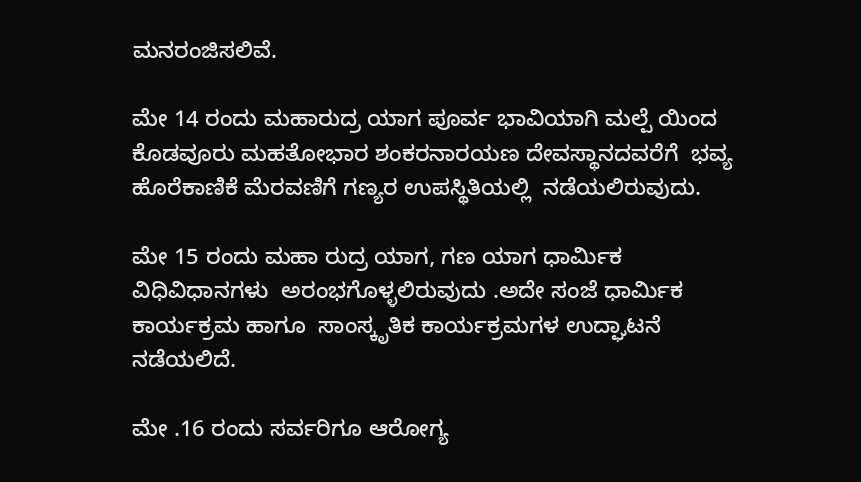ಮನರಂಜಿಸಲಿವೆ.

ಮೇ 14 ರಂದು ಮಹಾರುದ್ರ ಯಾಗ ಪೂರ್ವ ಭಾವಿಯಾಗಿ ಮಲ್ಪೆ ಯಿಂದ ಕೊಡವೂರು ಮಹತೋಭಾರ ಶಂಕರನಾರಯಣ ದೇವಸ್ಥಾನದವರೆಗೆ  ಭವ್ಯ ಹೊರೆಕಾಣಿಕೆ ಮೆರವಣಿಗೆ ಗಣ್ಯರ ಉಪಸ್ಥಿತಿಯಲ್ಲಿ  ನಡೆಯಲಿರುವುದು.

ಮೇ 15 ರಂದು ಮಹಾ ರುದ್ರ ಯಾಗ, ಗಣ ಯಾಗ ಧಾರ್ಮಿಕ ವಿಧಿವಿಧಾನಗಳು  ಅರಂಭಗೊಳ್ಳಲಿರುವುದು .ಅದೇ ಸಂಜೆ ಧಾರ್ಮಿಕ ಕಾರ್ಯಕ್ರಮ ಹಾಗೂ  ಸಾಂಸ್ಕೃತಿಕ ಕಾರ್ಯಕ್ರಮಗಳ ಉದ್ಘಾಟನೆ ನಡೆಯಲಿದೆ.

ಮೇ .16 ರಂದು ಸರ್ವರಿಗೂ ಆರೋಗ್ಯ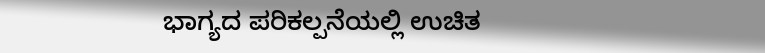ಭಾಗ್ಯದ ಪರಿಕಲ್ಪನೆಯಲ್ಲಿ ಉಚಿತ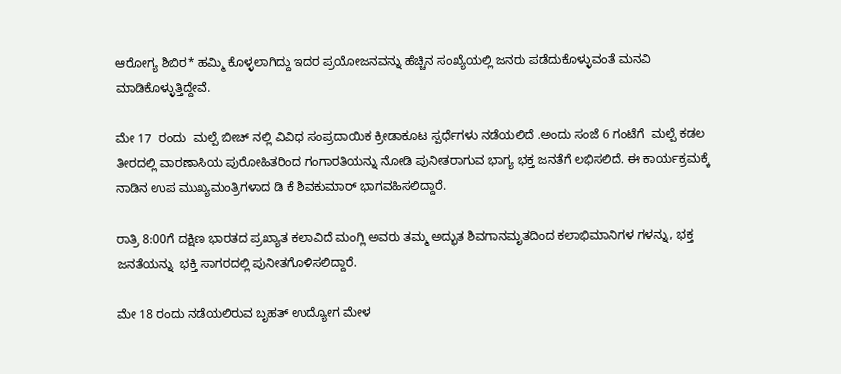ಆರೋಗ್ಯ ಶಿಬಿರ* ಹಮ್ಮಿ ಕೊಳ್ಳಲಾಗಿದ್ದು‌ ಇದರ ಪ್ರಯೋಜನವನ್ನು ಹೆಚ್ಚಿನ ಸಂಖ್ಯೆಯಲ್ಲಿ ಜನರು ಪಡೆದುಕೊಳ್ಳುವಂತೆ ಮನವಿ ಮಾಡಿಕೊಳ್ಳುತ್ತಿದ್ದೇವೆ.

ಮೇ 17  ರಂದು  ಮಲ್ಪೆ ಬೀಚ್ ನಲ್ಲಿ ವಿವಿಧ ಸಂಪ್ರದಾಯಿಕ ಕ್ರೀಡಾಕೂಟ ಸ್ಪರ್ಧೆಗಳು ನಡೆಯಲಿದೆ .ಅಂದು ಸಂಜೆ 6 ಗಂಟೆಗೆ  ಮಲ್ಪೆ ಕಡಲ ತೀರದಲ್ಲಿ ವಾರಣಾಸಿಯ ಪುರೋಹಿತರಿಂದ ಗಂಗಾರತಿಯನ್ನು ನೋಡಿ ಪುನೀತರಾಗುವ ಭಾಗ್ಯ ಭಕ್ತ ಜನತೆಗೆ ಲಭಿಸಲಿದೆ. ಈ ಕಾರ್ಯಕ್ರಮಕ್ಕೆ ನಾಡಿನ ಉಪ ಮುಖ್ಯಮಂತ್ರಿಗಳಾದ ಡಿ ಕೆ ಶಿವಕುಮಾರ್ ಭಾಗವಹಿಸಲಿದ್ದಾರೆ.

ರಾತ್ರಿ 8:00ಗೆ ದಕ್ಷಿಣ ಭಾರತದ ಪ್ರಖ್ಯಾತ ಕಲಾವಿದೆ ಮಂಗ್ಲಿ ಅವರು ತಮ್ಮ ಅದ್ಭುತ ಶಿವಗಾನಮೃತದಿಂದ ಕಲಾಭಿಮಾನಿಗಳ ಗಳನ್ನು, ಭಕ್ತ ಜನತೆಯನ್ನು  ಭಕ್ತಿ ಸಾಗರದಲ್ಲಿ ಪುನೀತಗೊಳಿಸಲಿದ್ದಾರೆ.

ಮೇ 18 ರಂದು ನಡೆಯಲಿರುವ ಬೃಹತ್ ಉದ್ಯೋಗ ಮೇಳ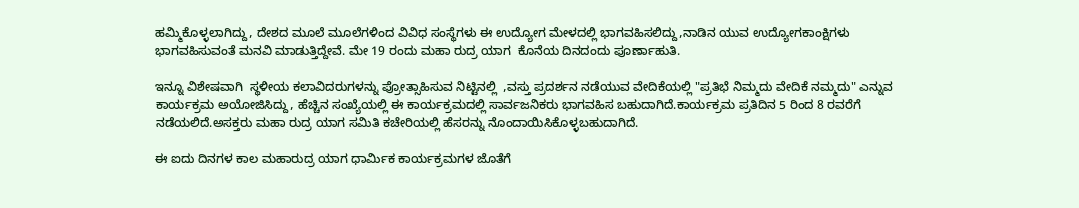ಹಮ್ಮಿಕೊಳ್ಳಲಾಗಿದ್ದು, ದೇಶದ ಮೂಲೆ ಮೂಲೆಗಳಿಂದ ವಿವಿಧ ಸಂಸ್ಥೆಗಳು ಈ ಉದ್ಯೋಗ ಮೇಳದಲ್ಲಿ ಭಾಗವಹಿಸಲಿದ್ದು,ನಾಡಿನ ಯುವ ಉದ್ಯೋಗಕಾಂಕ್ಷಿಗಳು ಭಾಗವಹಿಸುವಂತೆ ಮನವಿ ಮಾಡುತ್ತಿದ್ದೇವೆ. ಮೇ 19 ರಂದು ಮಹಾ ರುದ್ರ ಯಾಗ  ಕೊನೆಯ ದಿನದಂದು ಪೂರ್ಣಾಹುತಿ.

ಇನ್ನೂ ವಿಶೇಷವಾಗಿ  ಸ್ಥಳೀಯ ಕಲಾವಿದರುಗಳನ್ನು ಪ್ರೋತ್ಸಾಹಿಸುವ ನಿಟ್ಟಿನಲ್ಲಿ  ,ವಸ್ತು ಪ್ರದರ್ಶನ ನಡೆಯುವ ವೇದಿಕೆಯಲ್ಲಿ "ಪ್ರತಿಭೆ ನಿಮ್ಮದು ವೇದಿಕೆ ನಮ್ಮದು" ಎನ್ನುವ ಕಾರ್ಯಕ್ರಮ ಅಯೋಜಿಸಿದ್ದು, ಹೆಚ್ಚಿನ ಸಂಖ್ಯೆಯಲ್ಲಿ ಈ ಕಾರ್ಯಕ್ರಮದಲ್ಲಿ ಸಾರ್ವಜನಿಕರು ಭಾಗವಹಿಸ ಬಹುದಾಗಿದೆ.ಕಾರ್ಯಕ್ರಮ ಪ್ರತಿದಿನ 5 ರಿಂದ 8 ರವರೆಗೆ ನಡೆಯಲಿದೆ.ಅಸಕ್ತರು ಮಹಾ ರುದ್ರ ಯಾಗ ಸಮಿತಿ ಕಚೇರಿಯಲ್ಲಿ ಹೆಸರನ್ನು ನೊಂದಾಯಿಸಿಕೊಳ್ಳಬಹುದಾಗಿದೆ.

ಈ ಐದು ದಿನಗಳ ಕಾಲ ಮಹಾರುದ್ರ ಯಾಗ ಧಾರ್ಮಿಕ ಕಾರ್ಯಕ್ರಮಗಳ ಜೊತೆಗೆ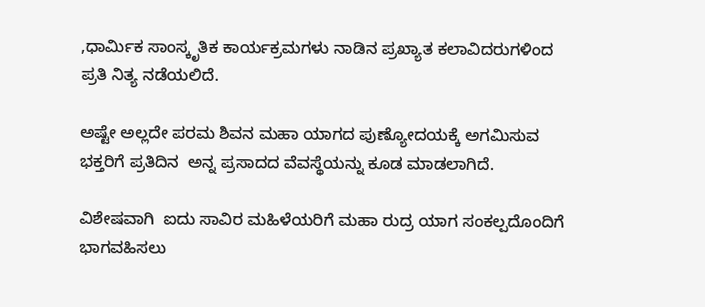,ಧಾರ್ಮಿಕ ಸಾಂಸ್ಕೃತಿಕ ಕಾರ್ಯಕ್ರಮಗಳು ನಾಡಿನ ಪ್ರಖ್ಯಾತ ಕಲಾವಿದರುಗಳಿಂದ  ಪ್ರತಿ ನಿತ್ಯ ನಡೆಯಲಿದೆ.

ಅಷ್ಟೇ ಅಲ್ಲದೇ ಪರಮ ಶಿವನ ಮಹಾ ಯಾಗದ ಪುಣ್ಯೋದಯಕ್ಕೆ ಅಗಮಿಸುವ ಭಕ್ತರಿಗೆ ಪ್ರತಿದಿನ  ಅನ್ನ ಪ್ರಸಾದದ ವೆವಸ್ಥೆಯನ್ನು ಕೂಡ ಮಾಡಲಾಗಿದೆ.

ವಿಶೇಷವಾಗಿ  ಐದು ಸಾವಿರ ಮಹಿಳೆಯರಿಗೆ ಮಹಾ ರುದ್ರ ಯಾಗ ಸಂಕಲ್ಪದೊಂದಿಗೆ ಭಾಗವಹಿಸಲು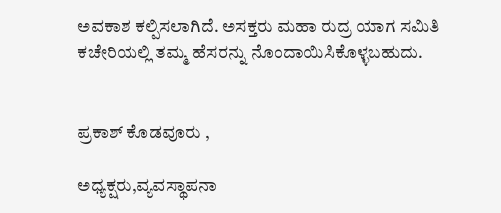ಅವಕಾಶ ಕಲ್ಪಿಸಲಾಗಿದೆ. ಅಸಕ್ತರು ಮಹಾ ರುದ್ರ ಯಾಗ ಸಮಿತಿ ಕಚೇರಿಯಲ್ಲಿ ತಮ್ಮ‌ ಹೆಸರನ್ನು ನೊಂದಾಯಿಸಿಕೊಳ್ಳಬಹುದು.


ಪ್ರಕಾಶ್ ಕೊಡವೂರು ,

ಅಧ್ಯಕ್ಷರು,ವ್ಯವಸ್ಥಾಪನಾ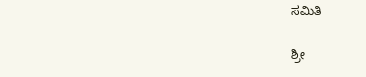ಸಮಿತಿ

ಶ್ರೀ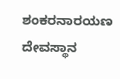ಶಂಕರನಾರಯಣ ದೇವಸ್ಥಾನ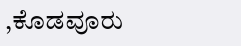,ಕೊಡವೂರು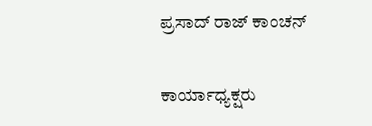ಪ್ರಸಾದ್ ರಾಜ್ ಕಾಂಚನ್

ಕಾರ್ಯಾಧ್ಯಕ್ಷರು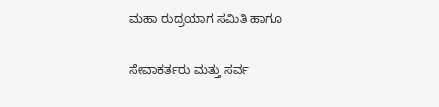ಮಹಾ ರುದ್ರಯಾಗ ಸಮಿತಿ ಹಾಗೂ

ಸೇವಾಕರ್ತರು ಮತ್ತು ಸರ್ವ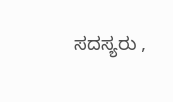ಸದಸ್ಯರು ,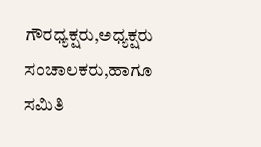ಗೌರಧ್ಯಕ್ಷರು,ಅಧ್ಯಕ್ಷರು‌ ಸಂಚಾಲಕರು,ಹಾಗೂ ಸಮಿತಿ‌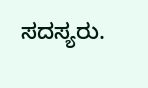ಸದಸ್ಯರು.